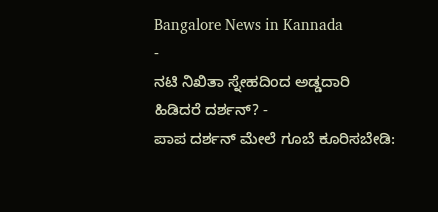Bangalore News in Kannada
-
ನಟಿ ನಿಖಿತಾ ಸ್ನೇಹದಿಂದ ಅಡ್ಡದಾರಿ ಹಿಡಿದರೆ ದರ್ಶನ್? -
ಪಾಪ ದರ್ಶನ್ ಮೇಲೆ ಗೂಬೆ ಕೂರಿಸಬೇಡಿ: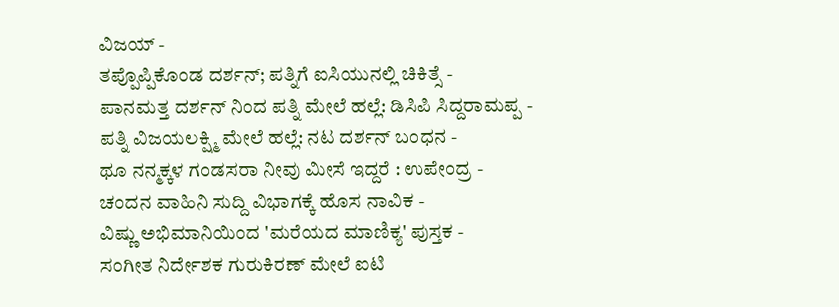ವಿಜಯ್ -
ತಪ್ಪೊಪ್ಪಿಕೊಂಡ ದರ್ಶನ್; ಪತ್ನಿಗೆ ಐಸಿಯುನಲ್ಲಿ ಚಿಕಿತ್ಸೆ -
ಪಾನಮತ್ತ ದರ್ಶನ್ ನಿಂದ ಪತ್ನಿ ಮೇಲೆ ಹಲ್ಲೆ: ಡಿಸಿಪಿ ಸಿದ್ದರಾಮಪ್ಪ -
ಪತ್ನಿ ವಿಜಯಲಕ್ಷ್ಮಿ ಮೇಲೆ ಹಲ್ಲೆ: ನಟ ದರ್ಶನ್ ಬಂಧನ -
ಥೂ ನನ್ಮಕ್ಕಳ ಗಂಡಸರಾ ನೀವು ಮೀಸೆ ಇದ್ದರೆ : ಉಪೇಂದ್ರ -
ಚಂದನ ವಾಹಿನಿ ಸುದ್ದಿ ವಿಭಾಗಕ್ಕೆ ಹೊಸ ನಾವಿಕ -
ವಿಷ್ಣು ಅಭಿಮಾನಿಯಿಂದ 'ಮರೆಯದ ಮಾಣಿಕ್ಯ' ಪುಸ್ತಕ -
ಸಂಗೀತ ನಿರ್ದೇಶಕ ಗುರುಕಿರಣ್ ಮೇಲೆ ಐಟಿ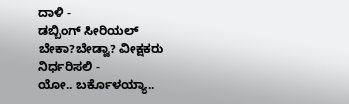ದಾಳಿ -
ಡಬ್ಬಿಂಗ್ ಸೀರಿಯಲ್ ಬೇಕಾ?ಬೇಡ್ವಾ? ವೀಕ್ಷಕರು ನಿರ್ಧರಿಸಲಿ -
ಯೋ.. ಬರ್ಕೊಳಯ್ಯಾ..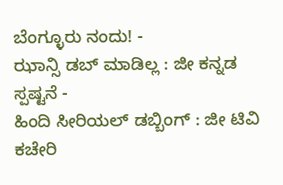ಬೆಂಗ್ಳೂರು ನಂದು! -
ಝಾನ್ಸಿ ಡಬ್ ಮಾಡಿಲ್ಲ : ಜೀ ಕನ್ನಡ ಸ್ಪಷ್ಟನೆ -
ಹಿಂದಿ ಸೀರಿಯಲ್ ಡಬ್ಬಿಂಗ್ : ಜೀ ಟಿವಿ ಕಚೇರಿ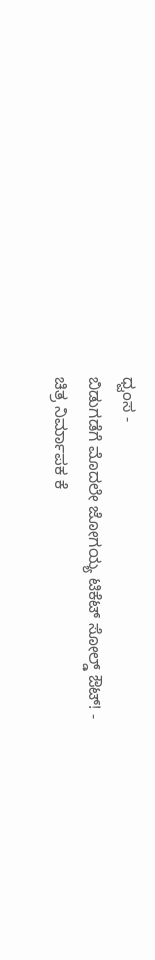ಧ್ವಂಸ -
ಬಿಡುಗಡೆಗೆ ಮೊದಲೇ ಜೋಗಯ್ಯ ಟಿಕೆಟ್ ಸೋಲ್ಡ್ ಔಟ್! -
ಚಿತ್ರ ನಿರ್ಮಾಪಕ ಕೆ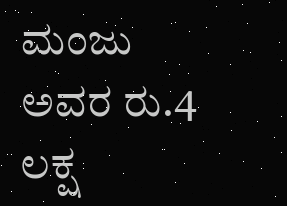ಮಂಜು ಅವರ ರು.4 ಲಕ್ಷ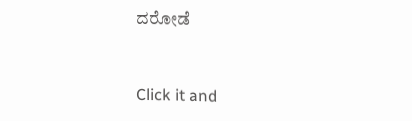ದರೋಡೆ


Click it and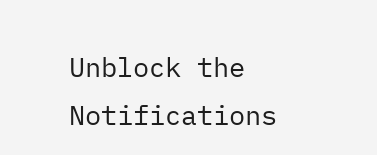Unblock the Notifications